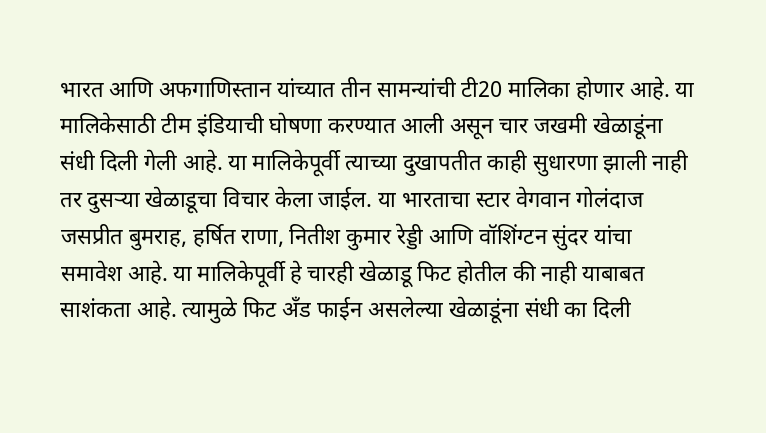भारत आणि अफगाणिस्तान यांच्यात तीन सामन्यांची टी20 मालिका होणार आहे. या मालिकेसाठी टीम इंडियाची घोषणा करण्यात आली असून चार जखमी खेळाडूंना संधी दिली गेली आहे. या मालिकेपूर्वी त्याच्या दुखापतीत काही सुधारणा झाली नाही तर दुसऱ्या खेळाडूचा विचार केला जाईल. या भारताचा स्टार वेगवान गोलंदाज जसप्रीत बुमराह, हर्षित राणा, नितीश कुमार रेड्डी आणि वॉशिंग्टन सुंदर यांचा समावेश आहे. या मालिकेपूर्वी हे चारही खेळाडू फिट होतील की नाही याबाबत साशंकता आहे. त्यामुळे फिट अँड फाईन असलेल्या खेळाडूंना संधी का दिली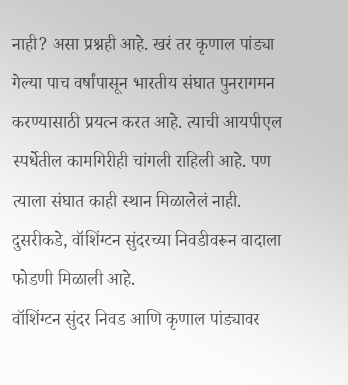नाही? असा प्रश्नही आहे. खरं तर कृणाल पांड्या गेल्या पाच वर्षांपासून भारतीय संघात पुनरागमन करण्यासाठी प्रयत्न करत आहे. त्याची आयपीएल स्पर्धेतील कामगिरीही चांगली राहिली आहे. पण त्याला संघात काही स्थान मिळालेलं नाही. दुसरीकडे, वॉशिंग्टन सुंदरच्या निवडीवरून वादाला फोडणी मिळाली आहे.
वॉशिंग्टन सुंदर निवड आणि कृणाल पांड्यावर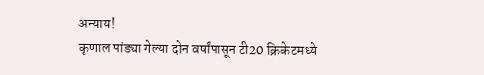अन्याय!
कृणाल पांड्या गेल्या दोन वर्षांपासून टी20 क्रिकेटमध्ये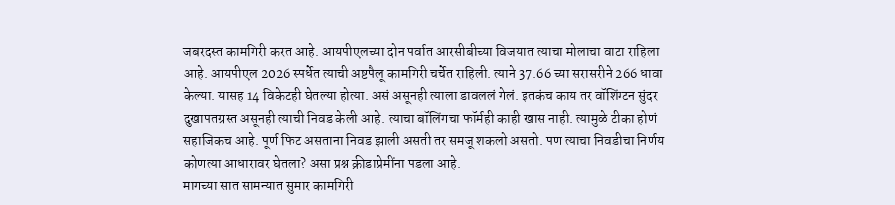जबरदस्त कामगिरी करत आहे. आयपीएलच्या दोन पर्वात आरसीबीच्या विजयात त्याचा मोलाचा वाटा राहिला आहे. आयपीएल 2026 स्पर्धेत त्याची अष्टपैलू कामगिरी चर्चेत राहिली. त्याने 37.66 च्या सरासरीने 266 धावा केल्या. यासह 14 विकेटही घेतल्या होत्या. असं असूनही त्याला डावललं गेलं. इतकंच काय तर वॉशिंग्टन सुंदर दुखापतग्रस्त असूनही त्याची निवड केली आहे. त्याचा बॉलिंगचा फॉर्मही काही खास नाही. त्यामुळे टीका होणं सहाजिकच आहे. पूर्ण फिट असताना निवड झाली असती तर समजू शकलो असतो. पण त्याचा निवडीचा निर्णय कोणत्या आधारावर घेतला? असा प्रश्न क्रीडाप्रेमींना पडला आहे.
मागच्या सात सामन्यात सुमार कामगिरी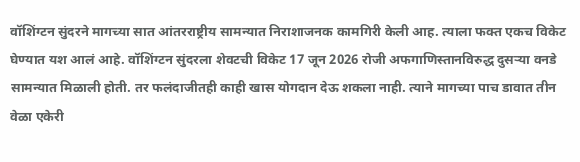वॉशिंग्टन सुंदरने मागच्या सात आंतरराष्ट्रीय सामन्यात निराशाजनक कामगिरी केली आह. त्याला फक्त एकच विकेट घेण्यात यश आलं आहे. वॉशिंग्टन सुंदरला शेवटची विकेट 17 जून 2026 रोजी अफगाणिस्तानविरुद्ध दुसऱ्या वनडे सामन्यात मिळाली होती. तर फलंदाजीतही काही खास योगदान देऊ शकला नाही. त्याने मागच्या पाच डावात तीन वेळा एकेरी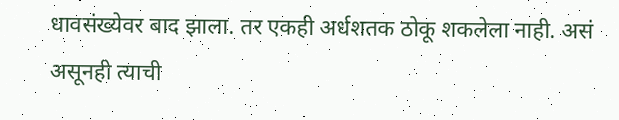धावसंख्येवर बाद झाला. तर एकही अर्धशतक ठोकू शकलेला नाही. असं असूनही त्याची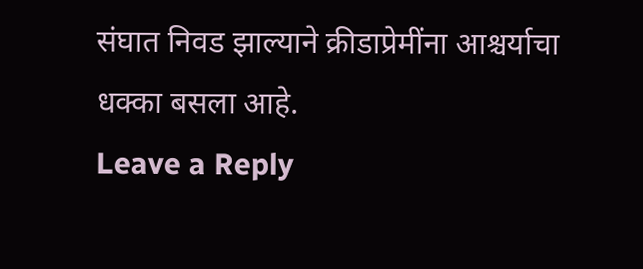संघात निवड झाल्याने क्रीडाप्रेमींना आश्चर्याचा धक्का बसला आहे.
Leave a Reply